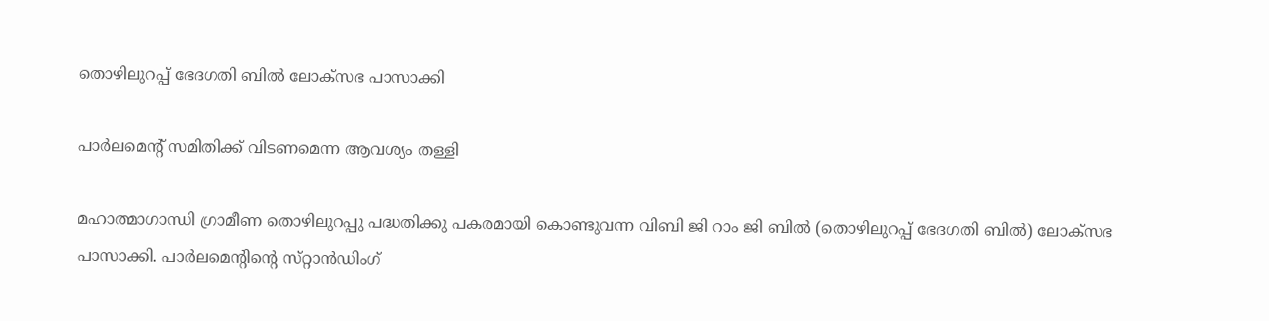തൊഴിലുറപ്പ്‌ ഭേദഗതി ബിൽ ലോക്‌സഭ പാസാക്കി

പാർലമെന്റ്‌ സമിതിക്ക്‌ വിടണമെന്ന ആവശ്യം തള്ളി

മഹാത്മാഗാന്ധി ഗ്രാമീണ തൊഴിലുറപ്പു പദ്ധതിക്കു പകരമായി കൊണ്ടുവന്ന വിബി ജി റാം ജി ബിൽ (തൊഴിലുറപ്പ്‌ ഭേദഗതി ബിൽ) ലോക്‌സഭ പാസാക്കി. പാർലമെന്റിന്റെ സ്‌റ്റാൻഡിംഗ്‌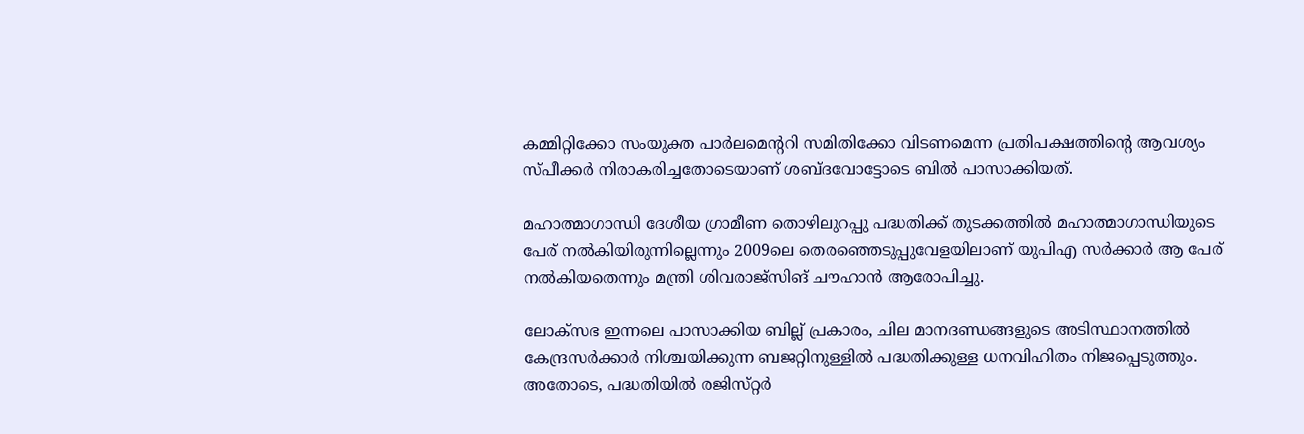കമ്മിറ്റിക്കോ സംയുക്ത പാർലമെന്ററി സമിതിക്കോ വിടണമെന്ന പ്രതിപക്ഷത്തിന്റെ ആവശ്യം സ്‌പീക്കർ നിരാകരിച്ചതോടെയാണ്‌ ശബ്ദവോട്ടോടെ ബിൽ പാസാക്കിയത്‌.

മഹാത്മാഗാന്ധി ദേശീയ ഗ്രാമീണ തൊഴിലുറപ്പു പദ്ധതിക്ക്‌ തുടക്കത്തിൽ മഹാത്മാഗാന്ധിയുടെ പേര്‌ നൽകിയിരുന്നില്ലെന്നും 2009ലെ തെരഞ്ഞെടുപ്പുവേളയിലാണ്‌ യുപിഎ സർക്കാർ ആ പേര്‌ നൽകിയതെന്നും മന്ത്രി ശിവരാജ്‌സിങ്‌ ചൗഹാൻ ആരോപിച്ചു.

ലോക്‌സഭ ഇന്നലെ പാസാക്കിയ ബില്ല്‌ പ്രകാരം, ചില മാനദണ്ഡങ്ങളുടെ അടിസ്ഥാനത്തിൽ കേന്ദ്രസർക്കാർ നിശ്ചയിക്കുന്ന ബജറ്റിനുള്ളിൽ പദ്ധതിക്കുള്ള ധനവിഹിതം നിജപ്പെടുത്തും. അതോടെ, പദ്ധതിയിൽ രജിസ്‌റ്റർ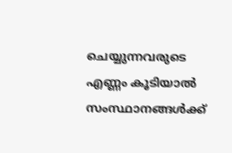ചെയ്യുന്നവരുടെ എണ്ണം കൂടിയാൽ സംസ്ഥാനങ്ങൾക്ക്‌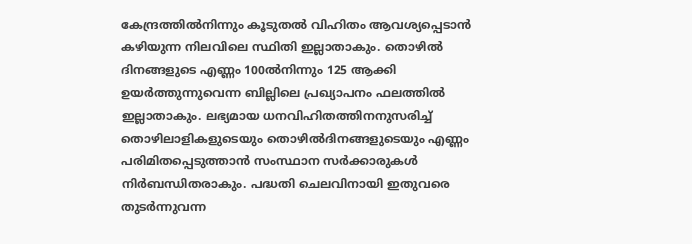കേന്ദ്രത്തിൽനിന്നും കൂടുതൽ വിഹിതം ആവശ്യപ്പെടാൻ കഴിയുന്ന നിലവിലെ സ്ഥിതി ഇല്ലാതാകും. തൊഴിൽ ദിനങ്ങളുടെ എണ്ണം 100ൽനിന്നും 125 ആക്കി ഉയർത്തുന്നുവെന്ന ബില്ലിലെ പ്രഖ്യാപനം ഫലത്തിൽ ഇല്ലാതാകും. ലഭ്യമായ ധനവിഹിതത്തിനനുസരിച്ച്‌ തൊഴിലാളികളുടെയും തൊഴിൽദിനങ്ങളുടെയും എണ്ണം പരിമിതപ്പെടുത്താൻ സംസ്ഥാന സർക്കാരുകൾ നിർബന്ധിതരാകും. പദ്ധതി ചെലവിനായി ഇതുവരെ തുടർന്നുവന്ന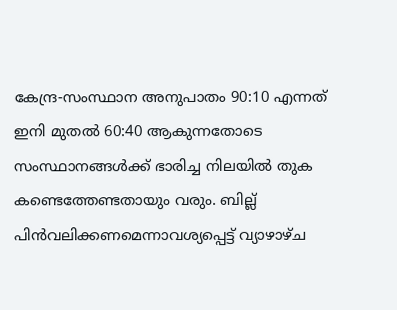കേന്ദ്ര‐സംസ്ഥാന അനുപാതം 90:10 എന്നത്‌ ഇനി മുതൽ 60:40 ആകുന്നതോടെ സംസ്ഥാനങ്ങൾക്ക്‌ ഭാരിച്ച നിലയിൽ തുക കണ്ടെത്തേണ്ടതായും വരും. ബില്ല്‌ പിൻവലിക്കണമെന്നാവശ്യപ്പെട്ട്‌ വ്യാഴാഴ്‌ച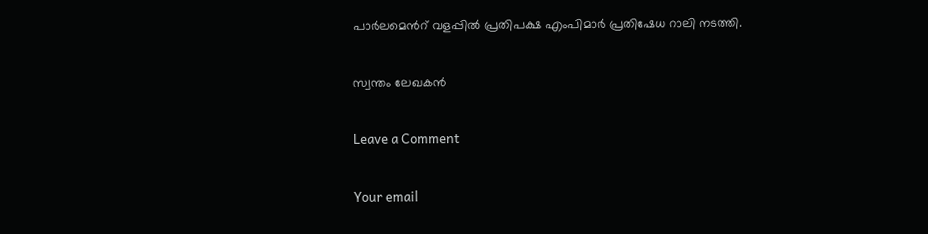പാർലമെൻറ്‌ വളപ്പിൽ പ്രതിപക്ഷ എംപിമാർ പ്രതിഷേധ റാലി നടത്തി.

സ്വന്തം ലേഖകൻ

Leave a Comment

Your email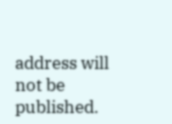address will not be published.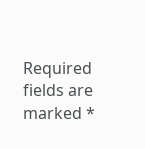Required fields are marked *